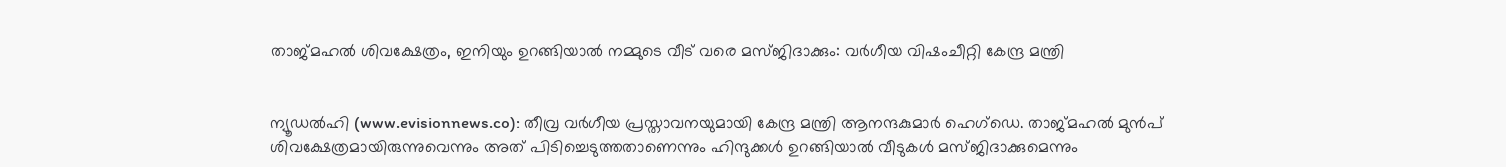താജ്മഹല്‍ ശിവക്ഷേത്രം, ഇനിയും ഉറങ്ങിയാല്‍ നമ്മുടെ വീട് വരെ മസ്ജിദാക്കും: വര്‍ഗീയ വിഷംചീറ്റി കേന്ദ്ര മന്ത്രി


ന്യൂഡല്‍ഹി (www.evisionnews.co): തീവ്ര വര്‍ഗീയ പ്രസ്താവനയുമായി കേന്ദ്ര മന്ത്രി ആനന്ദകുമാര്‍ ഹെഗ്‌ഡെ. താജ്മഹല്‍ മുന്‍പ് ശിവക്ഷേത്രമായിരുന്നുവെന്നും അത് പിടിച്ചെടുത്തതാണെന്നും ഹിന്ദുക്കള്‍ ഉറങ്ങിയാല്‍ വീടുകള്‍ മസ്ജിദാക്കുമെന്നും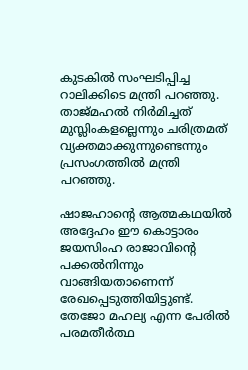കുടകില്‍ സംഘടിപ്പിച്ച റാലിക്കിടെ മന്ത്രി പറഞ്ഞു. താജ്മഹല്‍ നിര്‍മിച്ചത് മുസ്ലിംകളല്ലെന്നും ചരിത്രമത് വ്യക്തമാക്കുന്നുണ്ടെന്നും പ്രസംഗത്തില്‍ മന്ത്രി പറഞ്ഞു.

ഷാജഹാന്റെ ആത്മകഥയില്‍ അദ്ദേഹം ഈ കൊട്ടാരം ജയസിംഹ രാജാവിന്റെ പക്കല്‍നിന്നും വാങ്ങിയതാണെന്ന് രേഖപ്പെടുത്തിയിട്ടുണ്ട്. തേജോ മഹല്യ എന്ന പേരില്‍ പരമതീര്‍ത്ഥ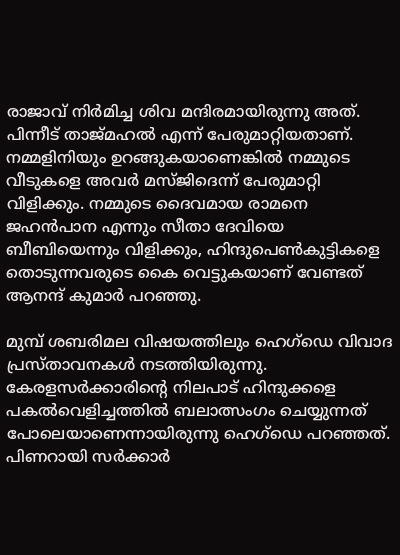രാജാവ് നിര്‍മിച്ച ശിവ മന്ദിരമായിരുന്നു അത്. പിന്നീട് താജ്മഹല്‍ എന്ന് പേരുമാറ്റിയതാണ്. നമ്മളിനിയും ഉറങ്ങുകയാണെങ്കില്‍ നമ്മുടെ വീടുകളെ അവര്‍ മസ്ജിദെന്ന് പേരുമാറ്റി വിളിക്കും. നമ്മുടെ ദൈവമായ രാമനെ ജഹന്‍പാന എന്നും സീതാ ദേവിയെ ബീബിയെന്നും വിളിക്കും, ഹിന്ദുപെണ്‍കുട്ടികളെ തൊടുന്നവരുടെ കൈ വെട്ടുകയാണ് വേണ്ടത് ആനന്ദ് കുമാര്‍ പറഞ്ഞു.

മുമ്പ് ശബരിമല വിഷയത്തിലും ഹെഗ്‌ഡെ വിവാദ പ്രസ്താവനകള്‍ നടത്തിയിരുന്നു. കേരളസര്‍ക്കാരിന്റെ നിലപാട് ഹിന്ദുക്കളെ പകല്‍വെളിച്ചത്തില്‍ ബലാത്സംഗം ചെയ്യുന്നത് പോലെയാണെന്നായിരുന്നു ഹെഗ്‌ഡെ പറഞ്ഞത്. പിണറായി സര്‍ക്കാര്‍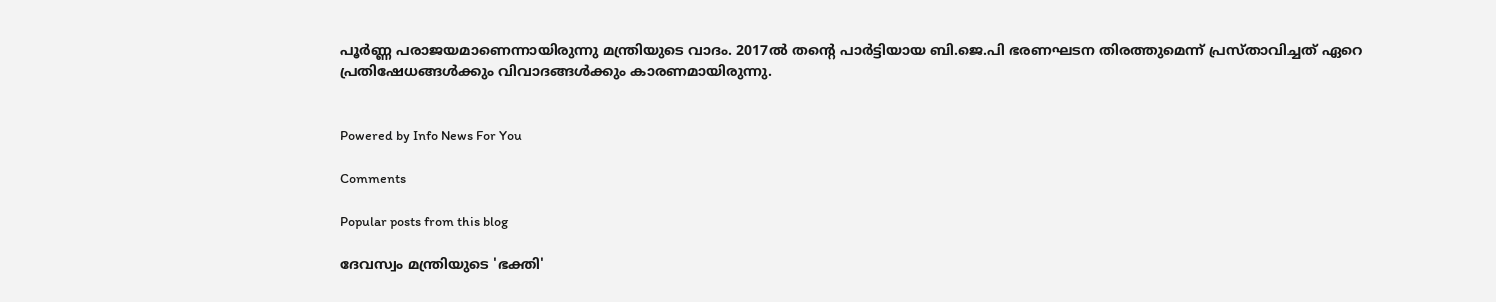പൂര്‍ണ്ണ പരാജയമാണെന്നായിരുന്നു മന്ത്രിയുടെ വാദം. 2017ല്‍ തന്റെ പാര്‍ട്ടിയായ ബി.ജെ.പി ഭരണഘടന തിരത്തുമെന്ന് പ്രസ്താവിച്ചത് ഏറെ പ്രതിഷേധങ്ങള്‍ക്കും വിവാദങ്ങള്‍ക്കും കാരണമായിരുന്നു.


Powered by Info News For You

Comments

Popular posts from this blog

ദേവസ്വം മന്ത്രിയുടെ 'ഭക്തി'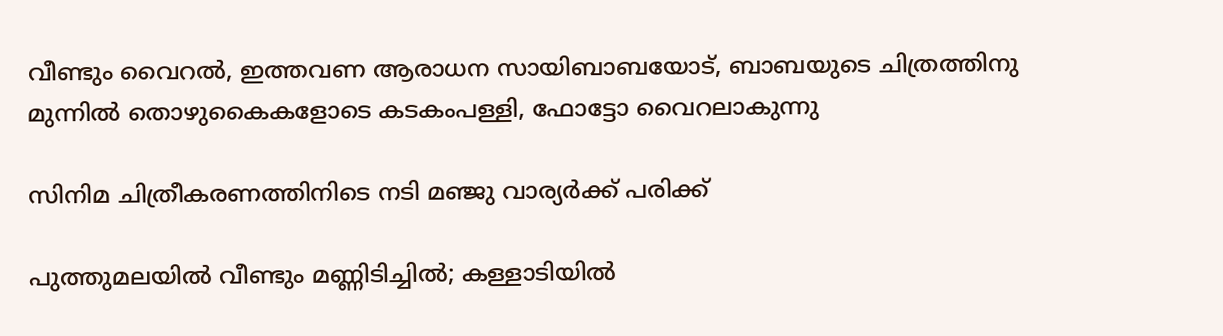വീണ്ടും വൈറല്‍, ഇത്തവണ ആരാധന സായിബാബയോട്, ബാബയുടെ ചിത്രത്തിനു മുന്നില്‍ തൊഴുകൈകളോടെ കടകംപള്ളി, ഫോട്ടോ വൈറലാകുന്നു

സിനിമ ചിത്രീകരണത്തിനിടെ നടി മഞ്ജു വാര്യര്‍ക്ക് പരിക്ക്

പുത്തുമലയില്‍ വീണ്ടും മണ്ണിടിച്ചില്‍; കള്ളാടിയില്‍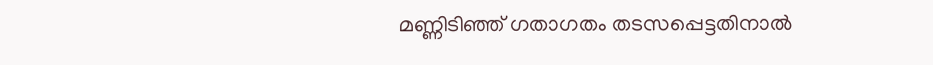മണ്ണിടിഞ്ഞ് ഗതാഗതം തടസപ്പെട്ടതിനാല്‍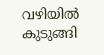വഴിയില്‍ കുടുങ്ങി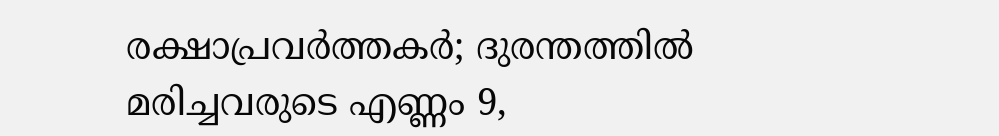രക്ഷാപ്രവര്‍ത്തകര്‍; ദുരന്തത്തില്‍ മരിച്ചവരുടെ എണ്ണം 9,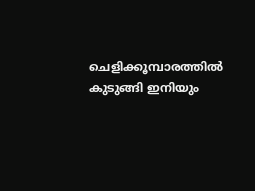ചെളിക്കൂമ്പാരത്തില്‍ കുടുങ്ങി ഇനിയും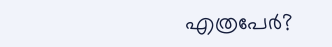എത്രപേര്‍?